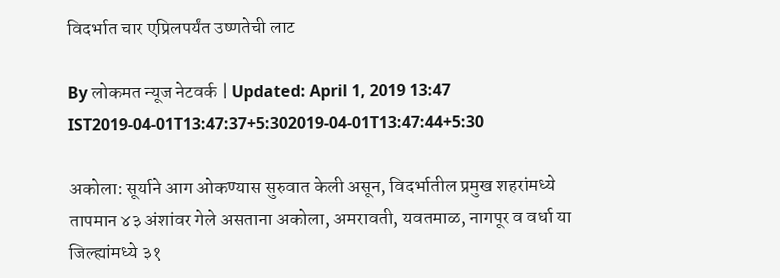विदर्भात चार एप्रिलपर्यंत उष्णतेची लाट

By लोकमत न्यूज नेटवर्क | Updated: April 1, 2019 13:47 IST2019-04-01T13:47:37+5:302019-04-01T13:47:44+5:30

अकोला: सूर्याने आग ओकण्यास सुरुवात केली असून, विदर्भातील प्रमुख शहरांमध्ये तापमान ४३ अंशांवर गेले असताना अकोला, अमरावती, यवतमाळ, नागपूर व वर्धा या जिल्ह्यांमध्ये ३१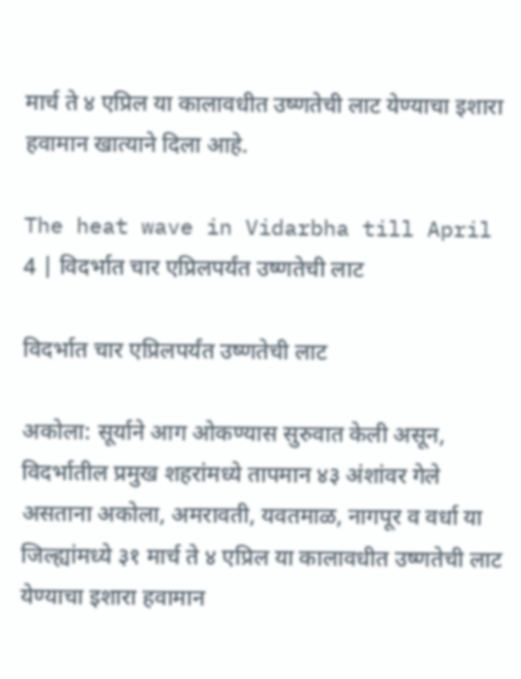मार्च ते ४ एप्रिल या कालावधीत उष्णतेची लाट येण्याचा इशारा हवामान खात्याने दिला आहे.

The heat wave in Vidarbha till April 4 | विदर्भात चार एप्रिलपर्यंत उष्णतेची लाट

विदर्भात चार एप्रिलपर्यंत उष्णतेची लाट

अकोला: सूर्याने आग ओकण्यास सुरुवात केली असून, विदर्भातील प्रमुख शहरांमध्ये तापमान ४३ अंशांवर गेले असताना अकोला, अमरावती, यवतमाळ, नागपूर व वर्धा या जिल्ह्यांमध्ये ३१ मार्च ते ४ एप्रिल या कालावधीत उष्णतेची लाट येण्याचा इशारा हवामान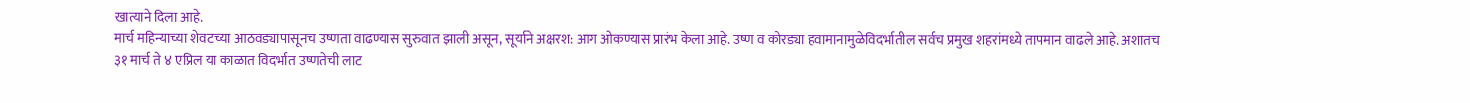खात्याने दिला आहे.
मार्च महिन्याच्या शेवटच्या आठवड्यापासूनच उष्णता वाढण्यास सुरुवात झाली असून, सूर्याने अक्षरश: आग ओकण्यास प्रारंभ केला आहे. उष्ण व कोरड्या हवामानामुळेविदर्भातील सर्वच प्रमुख शहरांमध्ये तापमान वाढले आहे. अशातच ३१ मार्च ते ४ एप्रिल या काळात विदर्भात उष्णतेची लाट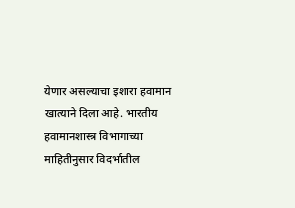येणार असल्याचा इशारा हवामान खात्याने दिला आहे. भारतीय हवामानशास्त्र विभागाच्या माहितीनुसार विदर्भातील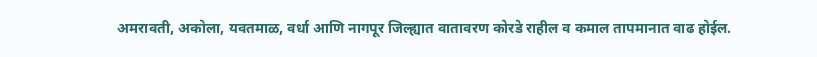अमरावती, अकोला, यवतमाळ, वर्धा आणि नागपूर जिल्ह्यात वातावरण कोरडे राहील व कमाल तापमानात वाढ होईल.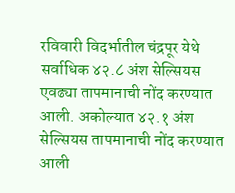रविवारी विदर्भातील चंद्रपूर येथे सर्वाधिक ४२.८ अंश सेल्सियस एवढ्या तापमानाची नोंद करण्यात आली. अकोल्यात ४२.१ अंश सेल्सियस तापमानाची नोंद करण्यात आली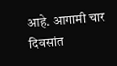आहे. आगामी चार दिवसांत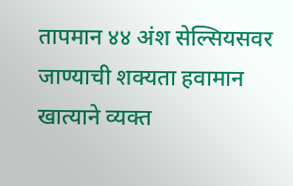तापमान ४४ अंश सेल्सियसवर जाण्याची शक्यता हवामान खात्याने व्यक्त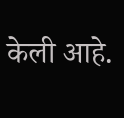केली आहे.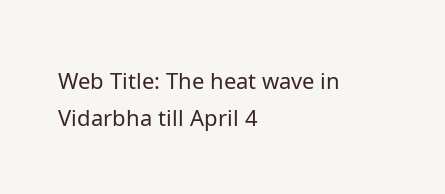Web Title: The heat wave in Vidarbha till April 4